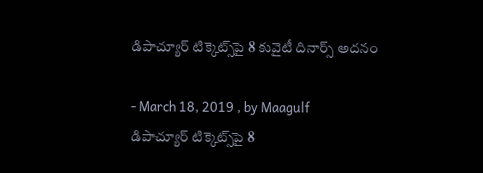డిపాచ్యూర్‌ టిక్కెట్స్‌పై 8 కువైటీ దినార్స్‌ అదనం

- March 18, 2019 , by Maagulf
డిపాచ్యూర్‌ టిక్కెట్స్‌పై 8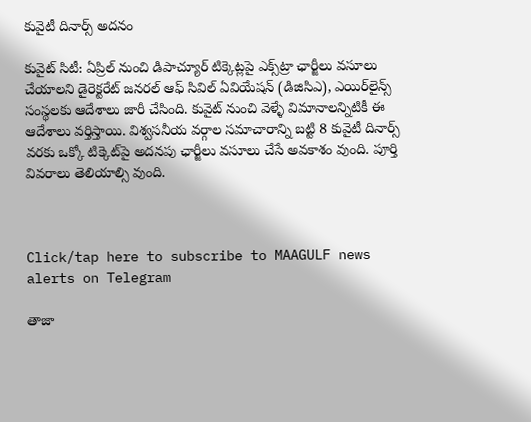కువైటీ దినార్స్‌ అదనం

కువైట్‌ సిటీ: ఏప్రిల్‌ నుంచి డిపాచ్యూర్‌ టిక్కెట్లపై ఎక్స్‌ట్రా ఛార్జీలు వసూలు చేయాలని డైరెక్టరేట్‌ జనరల్‌ ఆఫ్‌ సివిల్‌ ఏవియేషన్‌ (డిజిసిఎ), ఎయిర్‌లైన్స్‌ సంస్థలకు ఆదేశాలు జారీ చేసింది. కువైట్‌ నుంచి వెళ్ళే విమానాలన్నిటికీ ఈ ఆదేశాలు వర్తిస్తాయి. విశ్వసనీయ వర్గాల సమాచారాన్ని బట్టి 8 కువైటీ దినార్స్‌ వరకు ఒక్కో టిక్కెట్‌పై అదనపు ఛార్జీలు వసూలు చేసే అవకాశం వుంది. పూర్తి వివరాలు తెలియాల్సి వుంది.



Click/tap here to subscribe to MAAGULF news alerts on Telegram

తాజా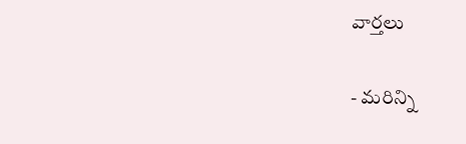వార్తలు

- మరిన్ని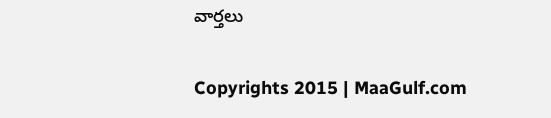వార్తలు

Copyrights 2015 | MaaGulf.com